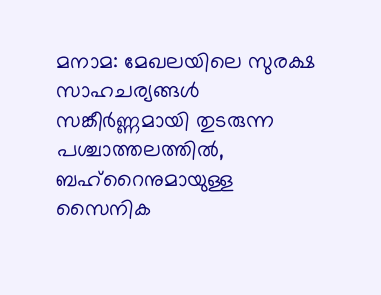മനാമ: മേഖലയിലെ സുരക്ഷ സാഹചര്യങ്ങൾ സങ്കീർണ്ണമായി തുടരുന്ന പശ്ചാത്തലത്തിൽ, ബഹ്റൈനുമായുള്ള സൈനിക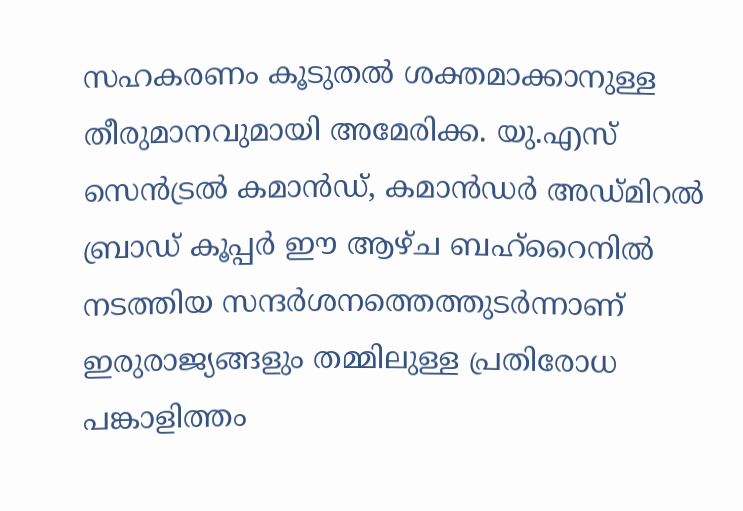സഹകരണം കൂടുതൽ ശക്തമാക്കാനുള്ള തീരുമാനവുമായി അമേരിക്ക. യു.എസ് സെൻട്രൽ കമാൻഡ്, കമാൻഡർ അഡ്മിറൽ ബ്രാഡ് കൂപ്പർ ഈ ആഴ്ച ബഹ്റൈനിൽ നടത്തിയ സന്ദർശനത്തെത്തുടർന്നാണ് ഇരുരാജ്യങ്ങളും തമ്മിലുള്ള പ്രതിരോധ പങ്കാളിത്തം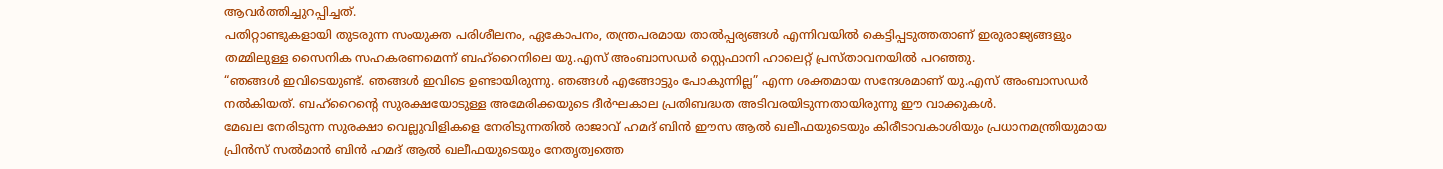ആവർത്തിച്ചുറപ്പിച്ചത്.
പതിറ്റാണ്ടുകളായി തുടരുന്ന സംയുക്ത പരിശീലനം, ഏകോപനം, തന്ത്രപരമായ താൽപ്പര്യങ്ങൾ എന്നിവയിൽ കെട്ടിപ്പടുത്തതാണ് ഇരുരാജ്യങ്ങളും തമ്മിലുള്ള സൈനിക സഹകരണമെന്ന് ബഹ്റൈനിലെ യു.എസ് അംബാസഡർ സ്റ്റെഫാനി ഹാലെറ്റ് പ്രസ്താവനയിൽ പറഞ്ഞു.
“ഞങ്ങൾ ഇവിടെയുണ്ട്. ഞങ്ങൾ ഇവിടെ ഉണ്ടായിരുന്നു. ഞങ്ങൾ എങ്ങോട്ടും പോകുന്നില്ല” എന്ന ശക്തമായ സന്ദേശമാണ് യു.എസ് അംബാസഡർ നൽകിയത്. ബഹ്റൈന്റെ സുരക്ഷയോടുള്ള അമേരിക്കയുടെ ദീർഘകാല പ്രതിബദ്ധത അടിവരയിടുന്നതായിരുന്നു ഈ വാക്കുകൾ.
മേഖല നേരിടുന്ന സുരക്ഷാ വെല്ലുവിളികളെ നേരിടുന്നതിൽ രാജാവ് ഹമദ് ബിൻ ഈസ ആൽ ഖലീഫയുടെയും കിരീടാവകാശിയും പ്രധാനമന്ത്രിയുമായ പ്രിൻസ് സൽമാൻ ബിൻ ഹമദ് ആൽ ഖലീഫയുടെയും നേതൃത്വത്തെ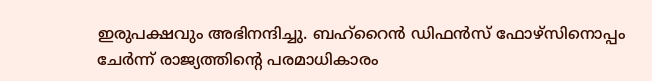ഇരുപക്ഷവും അഭിനന്ദിച്ചു. ബഹ്റൈൻ ഡിഫൻസ് ഫോഴ്സിനൊപ്പം ചേർന്ന് രാജ്യത്തിന്റെ പരമാധികാരം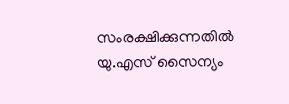സംരക്ഷിക്കുന്നതിൽ യു.എസ് സൈന്യം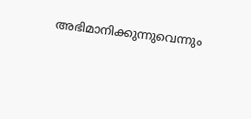അഭിമാനിക്കുന്നുവെന്നും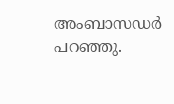അംബാസഡർ പറഞ്ഞു.